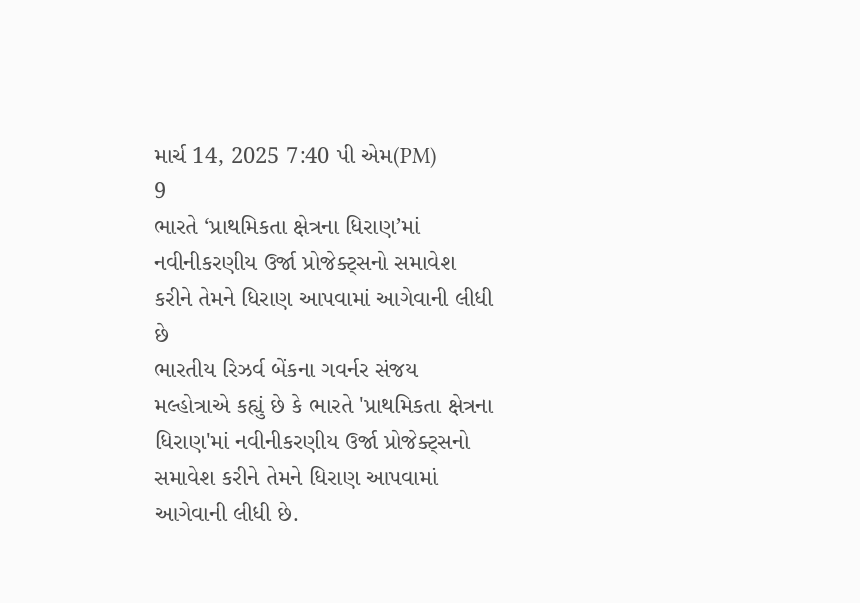માર્ચ 14, 2025 7:40 પી એમ(PM)
9
ભારતે ‘પ્રાથમિકતા ક્ષેત્રના ધિરાણ’માં નવીનીકરણીય ઉર્જા પ્રોજેક્ટ્સનો સમાવેશ કરીને તેમને ધિરાણ આપવામાં આગેવાની લીધી છે
ભારતીય રિઝર્વ બેંકના ગવર્નર સંજય મલ્હોત્રાએ કહ્યું છે કે ભારતે 'પ્રાથમિકતા ક્ષેત્રના ધિરાણ'માં નવીનીકરણીય ઉર્જા પ્રોજેક્ટ્સનો સમાવેશ કરીને તેમને ધિરાણ આપવામાં આગેવાની લીધી છે.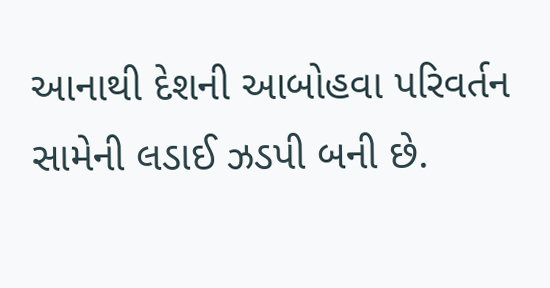આનાથી દેશની આબોહવા પરિવર્તન સામેની લડાઈ ઝડપી બની છે.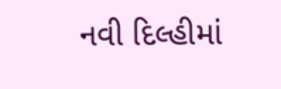નવી દિલ્હીમાં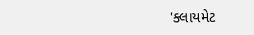'ક્લાયમેટ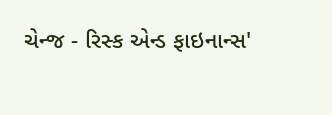ચેન્જ - રિસ્ક એન્ડ ફાઇનાન્સ'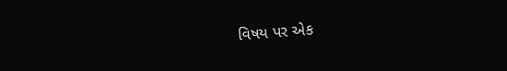વિષય પર એક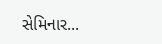સેમિનાર...